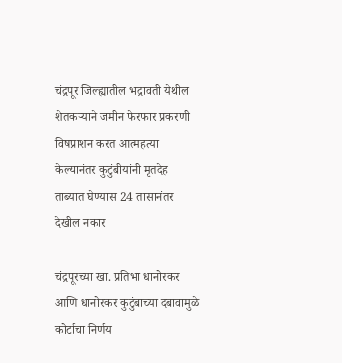चंद्रपूर जिल्ह्यातील भद्रावती येथील शेतकऱ्याने जमीन फेरफार प्रकरणी विषप्राशन करत आत्महत्या केल्यानंतर कुटुंबीयांनी मृतदेह ताब्यात घेण्यास 24 तासानंतर देखील नकार

चंद्रपूरच्या खा. प्रतिभा धानोरकर आणि धानोरकर कुटुंबाच्या दबावामुळे कोर्टाचा निर्णय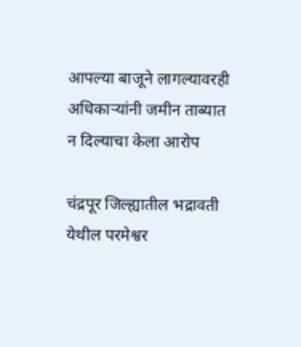आपल्या बाजूने लागल्यावरही अधिकाऱ्यांनी जमीन ताब्यात न दिल्याचा केला आरोप

चंद्रपूर जिल्ह्यातील भद्रावती येथील परमेश्वर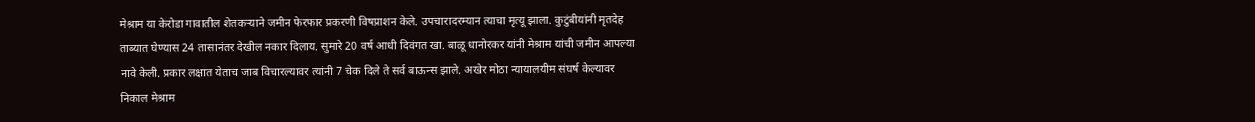मेश्राम या केरोडा गावातील शेतकऱ्याने जमीन फेरफार प्रकरणी विषप्राशन केले. उपचारादरम्यान त्याचा मृत्यू झाला. कुटुंबीयांनी मृतदेह ताब्यात घेण्यास 24 तासानंतर देखील नकार दिलाय. सुमारे 20 वर्ष आधी दिवंगत खा. बाळू धानोरकर यांनी मेश्राम यांची जमीन आपल्या नावे केली. प्रकार लक्षात येताच जाब विचारल्यावर त्यांनी 7 चेक दिले ते सर्व बाऊन्स झाले. अखेर मोठा न्यायालयीम संघर्ष केल्यावर निकाल मेश्राम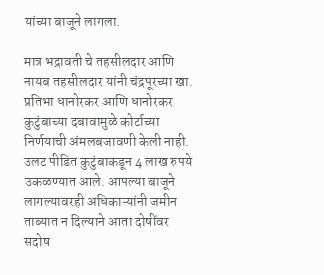यांच्या बाजूने लागला.

मात्र भद्रावती चे तहसीलदार आणि नायब तहसीलदार यांनी चंद्रपूरच्या खा. प्रतिभा धानोरकर आणि धानोरकर कुटुंबाच्या दबावामुळे कोर्टाच्या निर्णयाची अंमलबजावणी केली नाही. उलट पीडित कुटुंबाकडून 4 लाख रुपये उकळण्यात आले. आपल्या बाजूने लागल्यावरही अधिकाऱ्यांनी जमीन ताब्यात न दिल्याने आता दोषींवर सदोष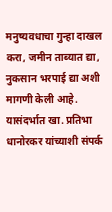मनुष्यवधाचा गुन्हा दाखल करा, जमीन ताब्यात द्या, नुकसान भरपाई द्या अशी मागणी केली आहे. यासंदर्भात खा. प्रतिभा धानोरकर यांच्याशी संपर्क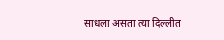साधला असता त्या दिल्लीत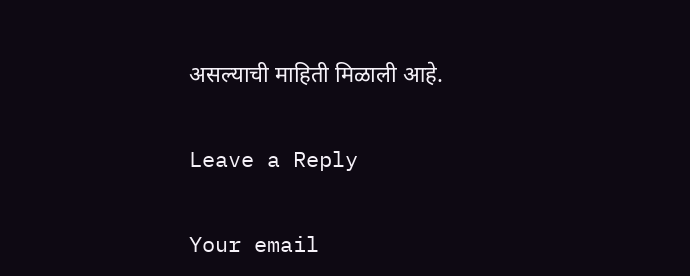असल्याची माहिती मिळाली आहे.

Leave a Reply

Your email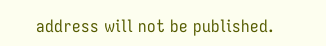address will not be published.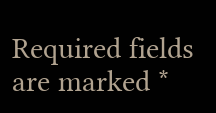Required fields are marked *